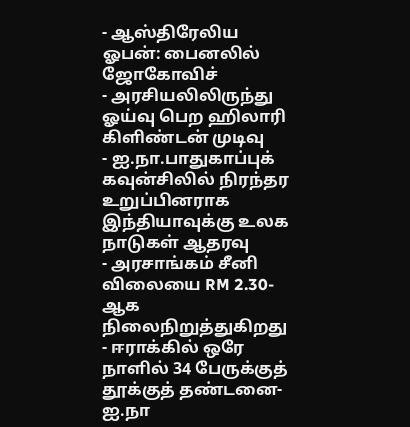- ஆஸ்திரேலிய ஓபன்: பைனலில் ஜோகோவிச்
- அரசியலிலிருந்து ஓய்வு பெற ஹிலாரி கிளிண்டன் முடிவு
- ஐ.நா.பாதுகாப்புக் கவுன்சிலில் நிரந்தர உறுப்பினராக இந்தியாவுக்கு உலக நாடுகள் ஆதரவு
- அரசாங்கம் சீனி விலையை RM 2.30-ஆக நிலைநிறுத்துகிறது
- ஈராக்கில் ஒரே நாளில் 34 பேருக்குத் தூக்குத் தண்டனை-ஐ.நா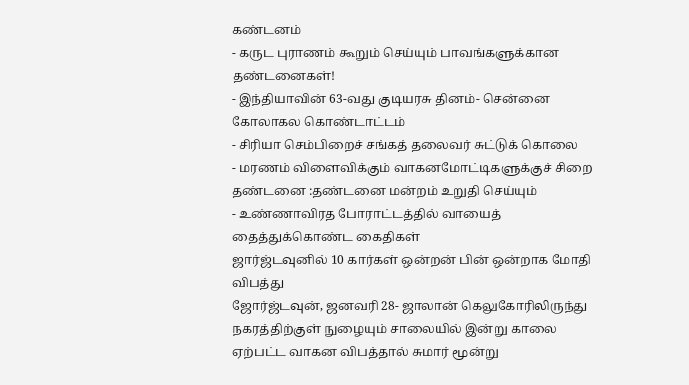கண்டனம்
- கருட புராணம் கூறும் செய்யும் பாவங்களுக்கான தண்டனைகள்!
- இந்தியாவின் 63-வது குடியரசு தினம்- சென்னை கோலாகல கொண்டாட்டம்
- சிரியா செம்பிறைச் சங்கத் தலைவர் சுட்டுக் கொலை
- மரணம் விளைவிக்கும் வாகனமோட்டிகளுக்குச் சிறை தண்டனை :தண்டனை மன்றம் உறுதி செய்யும்
- உண்ணாவிரத போராட்டத்தில் வாயைத் தைத்துக்கொண்ட கைதிகள்
ஜார்ஜ்டவுனில் 10 கார்கள் ஒன்றன் பின் ஒன்றாக மோதி விபத்து
ஜோர்ஜ்டவுன், ஜனவரி 28- ஜாலான் கெலுகோரிலிருந்து நகரத்திற்குள் நுழையும் சாலையில் இன்று காலை ஏற்பட்ட வாகன விபத்தால் சுமார் மூன்று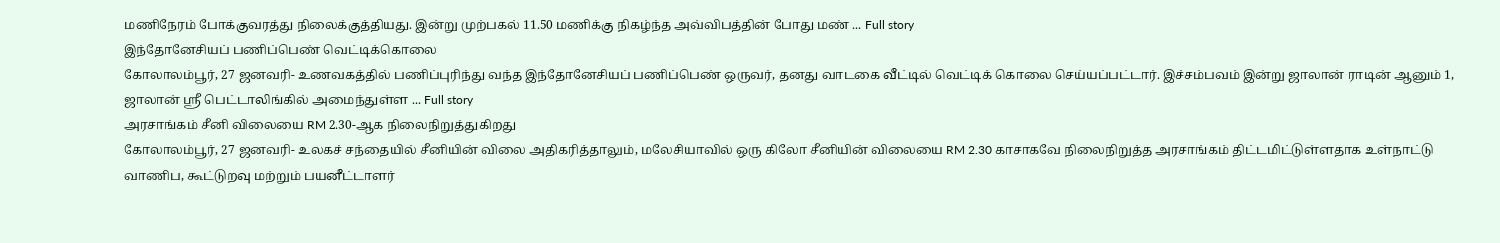மணிநேரம் போக்குவரத்து நிலைக்குத்தியது. இன்று முற்பகல் 11.50 மணிக்கு நிகழ்ந்த அவ்விபத்தின் போது மண் ... Full story
இந்தோனேசியப் பணிப்பெண் வெட்டிக்கொலை
கோலாலம்பூர், 27 ஜனவரி- உணவகத்தில் பணிப்புரிந்து வந்த இந்தோனேசியப் பணிப்பெண் ஒருவர், தனது வாடகை வீட்டில் வெட்டிக் கொலை செய்யப்பட்டார். இச்சம்பவம் இன்று ஜாலான் ராடின் ஆனும் 1, ஜாலான் ஸ்ரீ பெட்டாலிங்கில் அமைந்துள்ள ... Full story
அரசாங்கம் சீனி விலையை RM 2.30-ஆக நிலைநிறுத்துகிறது
கோலாலம்பூர், 27 ஜனவரி- உலகச் சந்தையில் சீனியின் விலை அதிகரித்தாலும், மலேசியாவில் ஒரு கிலோ சீனியின் விலையை RM 2.30 காசாகவே நிலைநிறுத்த அரசாங்கம் திட்டமிட்டுள்ளதாக உள்நாட்டு வாணிப, கூட்டுறவு மற்றும் பயனீட்டாளர்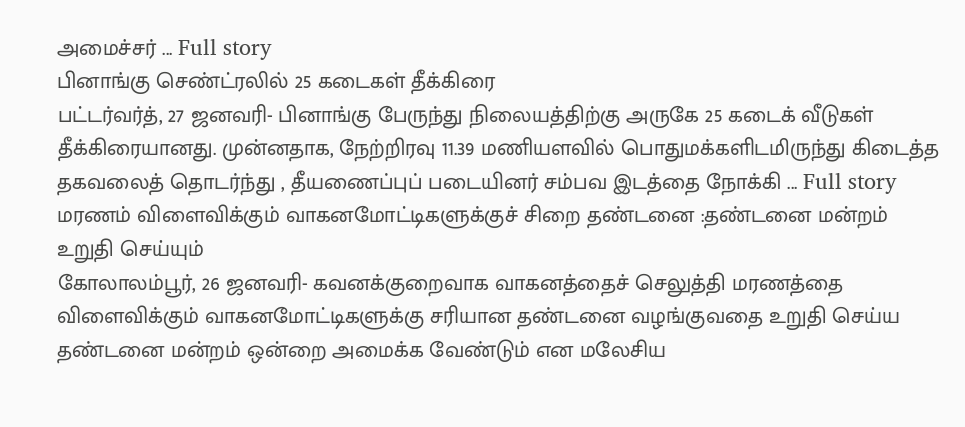அமைச்சர் ... Full story
பினாங்கு செண்ட்ரலில் 25 கடைகள் தீக்கிரை
பட்டர்வர்த், 27 ஜனவரி- பினாங்கு பேருந்து நிலையத்திற்கு அருகே 25 கடைக் வீடுகள் தீக்கிரையானது. முன்னதாக, நேற்றிரவு 11.39 மணியளவில் பொதுமக்களிடமிருந்து கிடைத்த தகவலைத் தொடர்ந்து , தீயணைப்புப் படையினர் சம்பவ இடத்தை நோக்கி ... Full story
மரணம் விளைவிக்கும் வாகனமோட்டிகளுக்குச் சிறை தண்டனை :தண்டனை மன்றம் உறுதி செய்யும்
கோலாலம்பூர், 26 ஜனவரி- கவனக்குறைவாக வாகனத்தைச் செலுத்தி மரணத்தை விளைவிக்கும் வாகனமோட்டிகளுக்கு சரியான தண்டனை வழங்குவதை உறுதி செய்ய தண்டனை மன்றம் ஒன்றை அமைக்க வேண்டும் என மலேசிய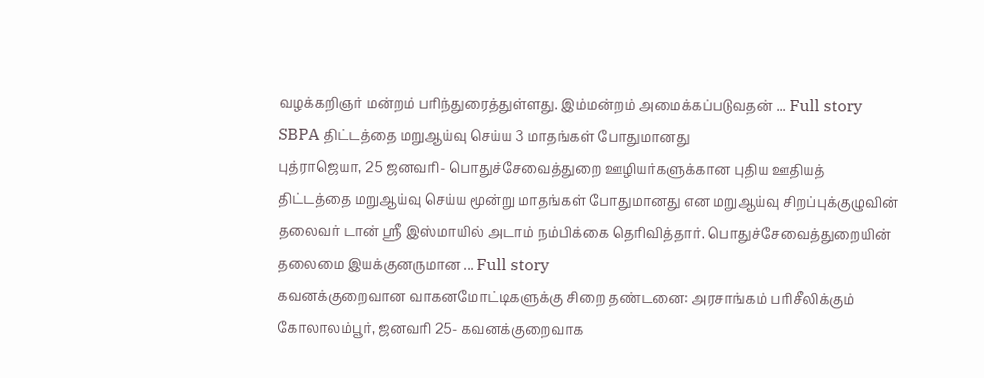வழக்கறிஞர் மன்றம் பரிந்துரைத்துள்ளது. இம்மன்றம் அமைக்கப்படுவதன் ... Full story
SBPA திட்டத்தை மறுஆய்வு செய்ய 3 மாதங்கள் போதுமானது
புத்ராஜெயா, 25 ஜனவரி- பொதுச்சேவைத்துறை ஊழியர்களுக்கான புதிய ஊதியத் திட்டத்தை மறுஆய்வு செய்ய மூன்று மாதங்கள் போதுமானது என மறுஆய்வு சிறப்புக்குழுவின் தலைவர் டான் ஸ்ரீ இஸ்மாயில் அடாம் நம்பிக்கை தெரிவித்தார். பொதுச்சேவைத்துறையின் தலைமை இயக்குனருமான ... Full story
கவனக்குறைவான வாகனமோட்டிகளுக்கு சிறை தண்டனை: அரசாங்கம் பரிசீலிக்கும்
கோலாலம்பூர், ஜனவரி 25- கவனக்குறைவாக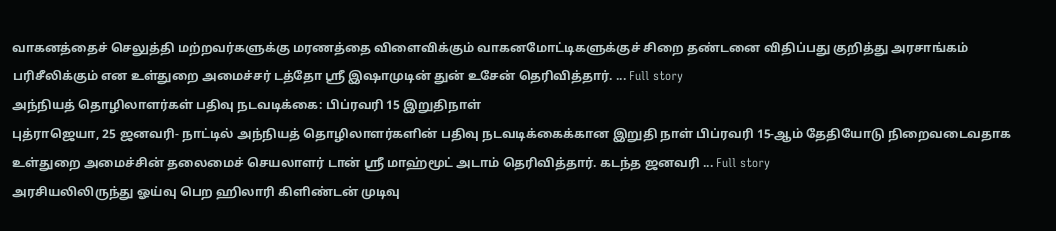வாகனத்தைச் செலுத்தி மற்றவர்களுக்கு மரணத்தை விளைவிக்கும் வாகனமோட்டிகளுக்குச் சிறை தண்டனை விதிப்பது குறித்து அரசாங்கம் பரிசீலிக்கும் என உள்துறை அமைச்சர் டத்தோ ஸ்ரீ இஷாமுடின் துன் உசேன் தெரிவித்தார். ... Full story
அந்நியத் தொழிலாளர்கள் பதிவு நடவடிக்கை: பிப்ரவரி 15 இறுதிநாள்
புத்ராஜெயா, 25 ஜனவரி- நாட்டில் அந்நியத் தொழிலாளர்களின் பதிவு நடவடிக்கைக்கான இறுதி நாள் பிப்ரவரி 15-ஆம் தேதியோடு நிறைவடைவதாக உள்துறை அமைச்சின் தலைமைச் செயலாளர் டான் ஸ்ரீ மாஹ்மூட் அடாம் தெரிவித்தார். கடந்த ஜனவரி ... Full story
அரசியலிலிருந்து ஓய்வு பெற ஹிலாரி கிளிண்டன் முடிவு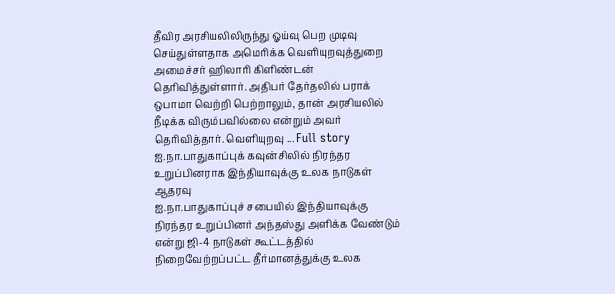தீவிர அரசியலிலிருந்து ஓய்வு பெற முடிவு செய்துள்ளதாக அமெரிக்க வெளியுறவுத்துறை அமைச்சர் ஹிலாரி கிளிண்டன் தெரிவித்துள்ளார். அதிபர் தேர்தலில் பராக் ஒபாமா வெற்றி பெற்றாலும், தான் அரசியலில் நீடிக்க விரும்பவில்லை என்றும் அவர் தெரிவித்தார். வெளியுறவு ... Full story
ஐ.நா.பாதுகாப்புக் கவுன்சிலில் நிரந்தர உறுப்பினராக இந்தியாவுக்கு உலக நாடுகள் ஆதரவு
ஐ.நா.பாதுகாப்புச் சபையில் இந்தியாவுக்கு நிரந்தர உறுப்பினர் அந்தஸ்து அளிக்க வேண்டும் என்று ஜி-4 நாடுகள் கூட்டத்தில் நிறைவேற்றப்பட்ட தீர்மானத்துக்கு உலக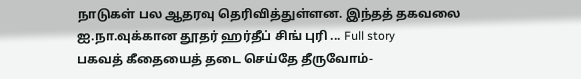நாடுகள் பல ஆதரவு தெரிவித்துள்ளன. இந்தத் தகவலை ஐ.நா.வுக்கான தூதர் ஹர்தீப் சிங் புரி ... Full story
பகவத் கீதையைத் தடை செய்தே தீருவோம்-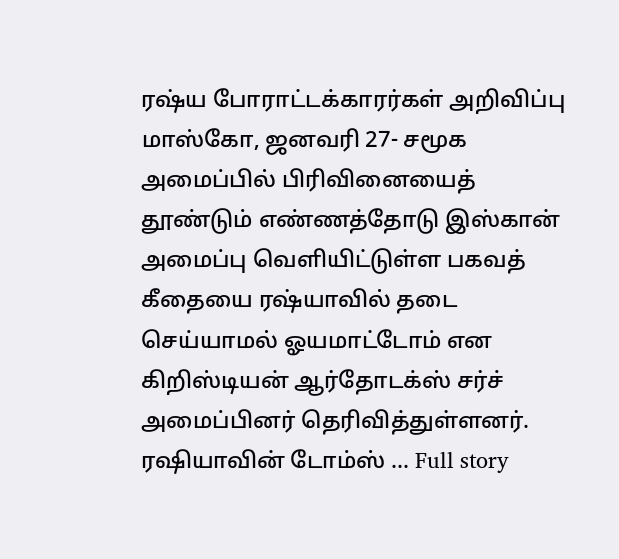ரஷ்ய போராட்டக்காரர்கள் அறிவிப்பு
மாஸ்கோ, ஜனவரி 27- சமூக அமைப்பில் பிரிவினையைத் தூண்டும் எண்ணத்தோடு இஸ்கான் அமைப்பு வெளியிட்டுள்ள பகவத் கீதையை ரஷ்யாவில் தடை செய்யாமல் ஓயமாட்டோம் என கிறிஸ்டியன் ஆர்தோடக்ஸ் சர்ச் அமைப்பினர் தெரிவித்துள்ளனர். ரஷியாவின் டோம்ஸ் ... Full story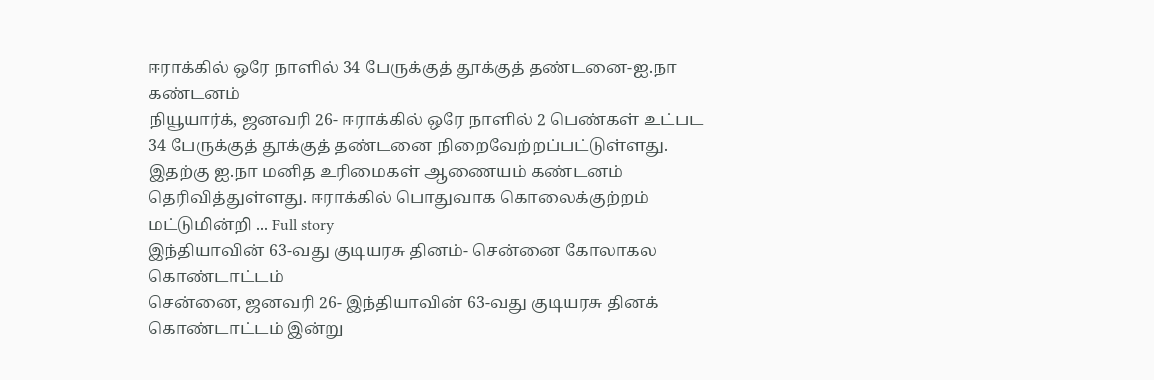ஈராக்கில் ஒரே நாளில் 34 பேருக்குத் தூக்குத் தண்டனை-ஐ.நா கண்டனம்
நியூயார்க், ஜனவரி 26- ஈராக்கில் ஒரே நாளில் 2 பெண்கள் உட்பட 34 பேருக்குத் தூக்குத் தண்டனை நிறைவேற்றப்பட்டுள்ளது. இதற்கு ஐ.நா மனித உரிமைகள் ஆணையம் கண்டனம் தெரிவித்துள்ளது. ஈராக்கில் பொதுவாக கொலைக்குற்றம் மட்டுமின்றி ... Full story
இந்தியாவின் 63-வது குடியரசு தினம்- சென்னை கோலாகல கொண்டாட்டம்
சென்னை, ஜனவரி 26- இந்தியாவின் 63-வது குடியரசு தினக் கொண்டாட்டம் இன்று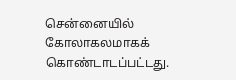சென்னையில் கோலாகலமாகக் கொண்டாடப்பட்டது.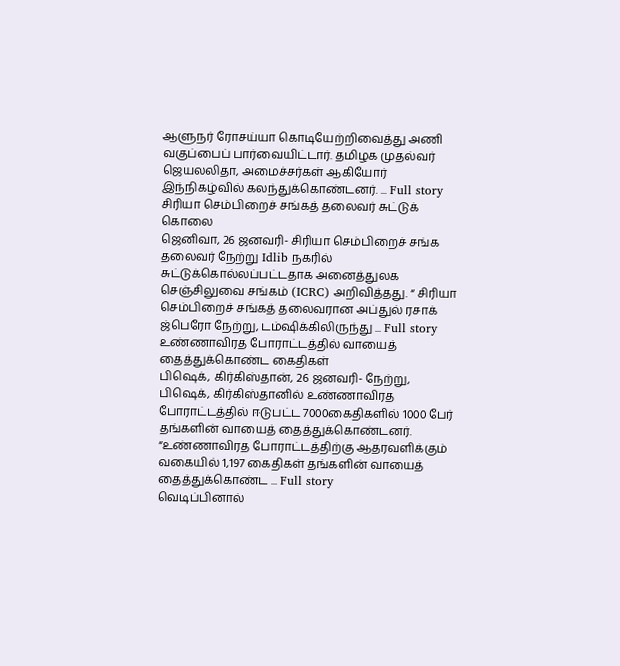ஆளுநர் ரோசய்யா கொடியேற்றிவைத்து அணி வகுப்பைப் பார்வையிட்டார். தமிழக முதல்வர் ஜெயலலிதா, அமைச்சர்கள் ஆகியோர் இந்நிகழ்வில் கலந்துக்கொண்டனர். ... Full story
சிரியா செம்பிறைச் சங்கத் தலைவர் சுட்டுக் கொலை
ஜெனிவா, 26 ஜனவரி- சிரியா செம்பிறைச் சங்க தலைவர் நேற்று Idlib நகரில் சுட்டுக்கொல்லப்பட்டதாக அனைத்துலக செஞ்சிலுவை சங்கம் (ICRC) அறிவித்தது. “ சிரியா செம்பிறைச் சங்கத் தலைவரான அப்துல் ரசாக் ஜ்பெரோ நேற்று, டம்ஷிக்கிலிருந்து ... Full story
உண்ணாவிரத போராட்டத்தில் வாயைத் தைத்துக்கொண்ட கைதிகள்
பிஷெக், கிர்கிஸ்தான், 26 ஜனவரி- நேற்று, பிஷெக், கிர்கிஸ்தானில் உண்ணாவிரத போராட்டத்தில் ஈடுபட்ட 7000கைதிகளில் 1000 பேர் தங்களின் வாயைத் தைத்துக்கொண்டனர். “உண்ணாவிரத போராட்டத்திற்கு ஆதரவளிக்கும் வகையில் 1,197 கைதிகள் தங்களின் வாயைத் தைத்துக்கொண்ட ... Full story
வெடிப்பினால்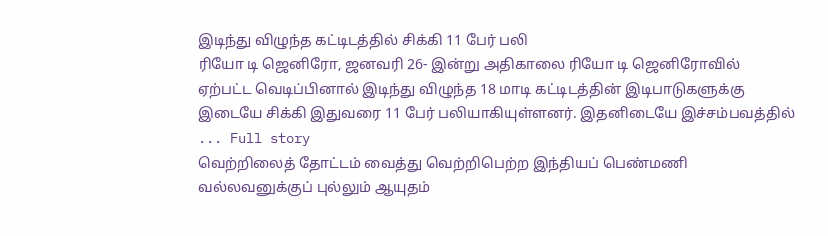இடிந்து விழுந்த கட்டிடத்தில் சிக்கி 11 பேர் பலி
ரியோ டி ஜெனிரோ, ஜனவரி 26- இன்று அதிகாலை ரியோ டி ஜெனிரோவில் ஏற்பட்ட வெடிப்பினால் இடிந்து விழுந்த 18 மாடி கட்டிடத்தின் இடிபாடுகளுக்கு இடையே சிக்கி இதுவரை 11 பேர் பலியாகியுள்ளனர். இதனிடையே இச்சம்பவத்தில் ... Full story
வெற்றிலைத் தோட்டம் வைத்து வெற்றிபெற்ற இந்தியப் பெண்மணி
வல்லவனுக்குப் புல்லும் ஆயுதம்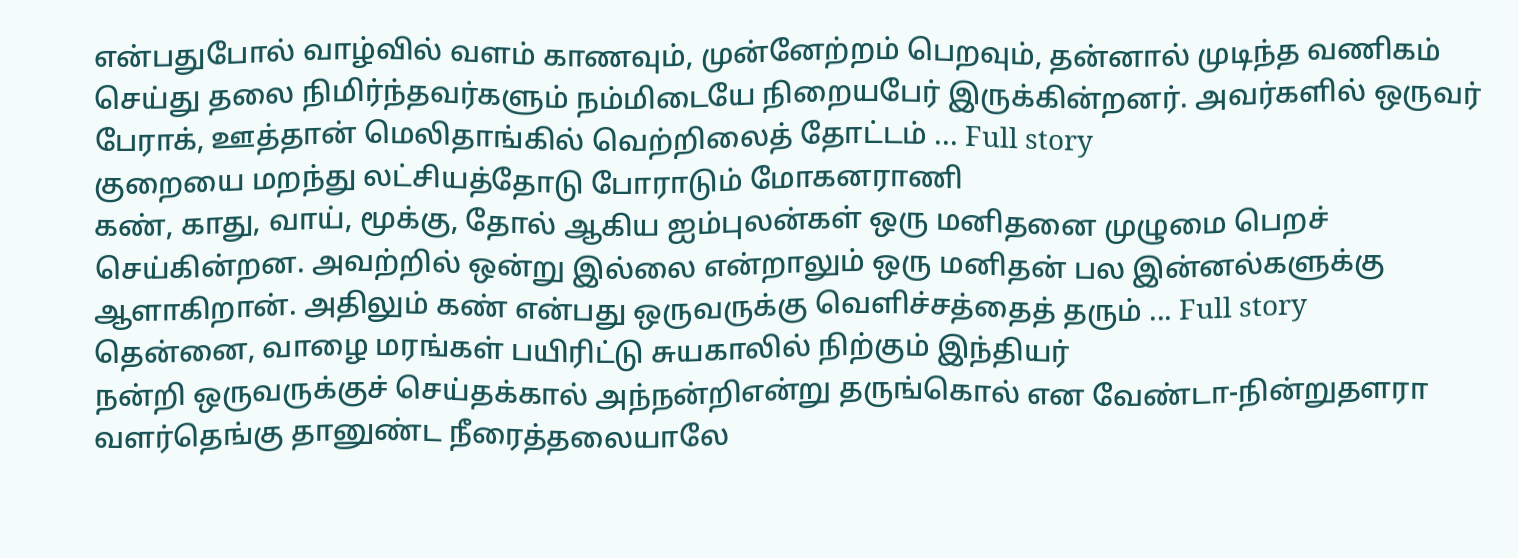என்பதுபோல் வாழ்வில் வளம் காணவும், முன்னேற்றம் பெறவும், தன்னால் முடிந்த வணிகம் செய்து தலை நிமிர்ந்தவர்களும் நம்மிடையே நிறையபேர் இருக்கின்றனர். அவர்களில் ஒருவர் பேராக், ஊத்தான் மெலிதாங்கில் வெற்றிலைத் தோட்டம் ... Full story
குறையை மறந்து லட்சியத்தோடு போராடும் மோகனராணி
கண், காது, வாய், மூக்கு, தோல் ஆகிய ஐம்புலன்கள் ஒரு மனிதனை முழுமை பெறச் செய்கின்றன. அவற்றில் ஒன்று இல்லை என்றாலும் ஒரு மனிதன் பல இன்னல்களுக்கு ஆளாகிறான். அதிலும் கண் என்பது ஒருவருக்கு வெளிச்சத்தைத் தரும் ... Full story
தென்னை, வாழை மரங்கள் பயிரிட்டு சுயகாலில் நிற்கும் இந்தியர்
நன்றி ஒருவருக்குச் செய்தக்கால் அந்நன்றிஎன்று தருங்கொல் என வேண்டா-நின்றுதளரா வளர்தெங்கு தானுண்ட நீரைத்தலையாலே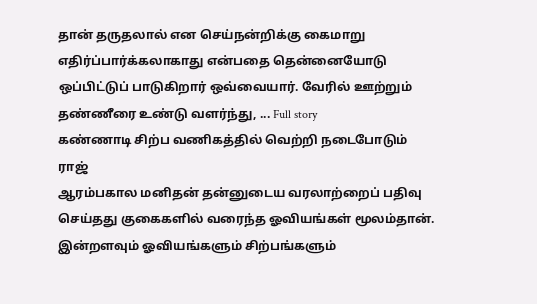தான் தருதலால் என செய்நன்றிக்கு கைமாறு எதிர்ப்பார்க்கலாகாது என்பதை தென்னையோடு ஒப்பிட்டுப் பாடுகிறார் ஒவ்வையார். வேரில் ஊற்றும் தண்ணீரை உண்டு வளர்ந்து, ... Full story
கண்ணாடி சிற்ப வணிகத்தில் வெற்றி நடைபோடும் ராஜ்
ஆரம்பகால மனிதன் தன்னுடைய வரலாற்றைப் பதிவு செய்தது குகைகளில் வரைந்த ஓவியங்கள் மூலம்தான். இன்றளவும் ஓவியங்களும் சிற்பங்களும்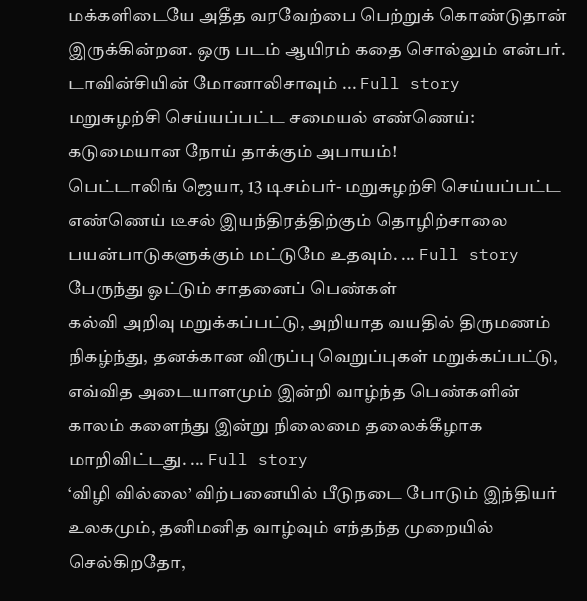மக்களிடையே அதீத வரவேற்பை பெற்றுக் கொண்டுதான் இருக்கின்றன. ஒரு படம் ஆயிரம் கதை சொல்லும் என்பர். டாவின்சியின் மோனாலிசாவும் ... Full story
மறுசுழற்சி செய்யப்பட்ட சமையல் எண்ணெய்: கடுமையான நோய் தாக்கும் அபாயம்!
பெட்டாலிங் ஜெயா, 13 டிசம்பர்- மறுசுழற்சி செய்யப்பட்ட எண்ணெய் டீசல் இயந்திரத்திற்கும் தொழிற்சாலை பயன்பாடுகளுக்கும் மட்டுமே உதவும். ... Full story
பேருந்து ஓட்டும் சாதனைப் பெண்கள்
கல்வி அறிவு மறுக்கப்பட்டு, அறியாத வயதில் திருமணம் நிகழ்ந்து, தனக்கான விருப்பு வெறுப்புகள் மறுக்கப்பட்டு, எவ்வித அடையாளமும் இன்றி வாழ்ந்த பெண்களின் காலம் களைந்து இன்று நிலைமை தலைக்கீழாக மாறிவிட்டது. ... Full story
‘விழி வில்லை’ விற்பனையில் பீடுநடை போடும் இந்தியர்
உலகமும், தனிமனித வாழ்வும் எந்தந்த முறையில் செல்கிறதோ,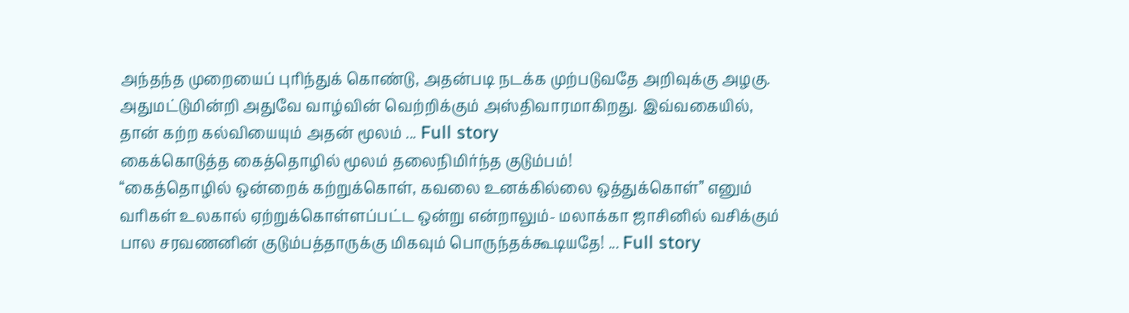அந்தந்த முறையைப் புரிந்துக் கொண்டு, அதன்படி நடக்க முற்படுவதே அறிவுக்கு அழகு. அதுமட்டுமின்றி அதுவே வாழ்வின் வெற்றிக்கும் அஸ்திவாரமாகிறது. இவ்வகையில், தான் கற்ற கல்வியையும் அதன் மூலம் ... Full story
கைக்கொடுத்த கைத்தொழில் மூலம் தலைநிமிர்ந்த குடும்பம்!
“கைத்தொழில் ஒன்றைக் கற்றுக்கொள், கவலை உனக்கில்லை ஒத்துக்கொள்” எனும் வரிகள் உலகால் ஏற்றுக்கொள்ளப்பட்ட ஒன்று என்றாலும்- மலாக்கா ஜாசினில் வசிக்கும் பால சரவணனின் குடும்பத்தாருக்கு மிகவும் பொருந்தக்கூடியதே! ... Full story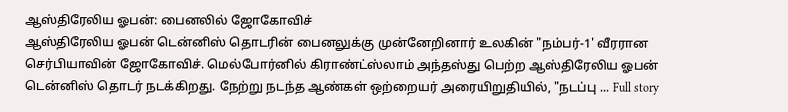ஆஸ்திரேலிய ஓபன்: பைனலில் ஜோகோவிச்
ஆஸ்திரேலிய ஓபன் டென்னிஸ் தொடரின் பைனலுக்கு முன்னேறினார் உலகின் "நம்பர்-1' வீரரான செர்பியாவின் ஜோகோவிச். மெல்போர்னில் கிராண்ட்ஸ்லாம் அந்தஸ்து பெற்ற ஆஸ்திரேலிய ஓபன் டென்னிஸ் தொடர் நடக்கிறது. நேற்று நடந்த ஆண்கள் ஒற்றையர் அரையிறுதியில், "நடப்பு ... Full story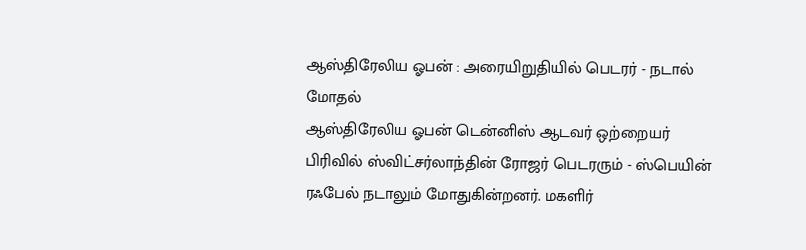ஆஸ்திரேலிய ஓபன் : அரையிறுதியில் பெடரர் - நடால் மோதல்
ஆஸ்திரேலிய ஓபன் டென்னிஸ் ஆடவர் ஒற்றையர் பிரிவில் ஸ்விட்சர்லாந்தின் ரோஜர் பெடரரும் - ஸ்பெயின் ரஃபேல் நடாலும் மோதுகின்றனர். மகளிர்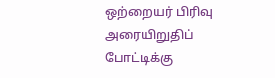ஒற்றையர் பிரிவு அரையிறுதிப் போட்டிக்கு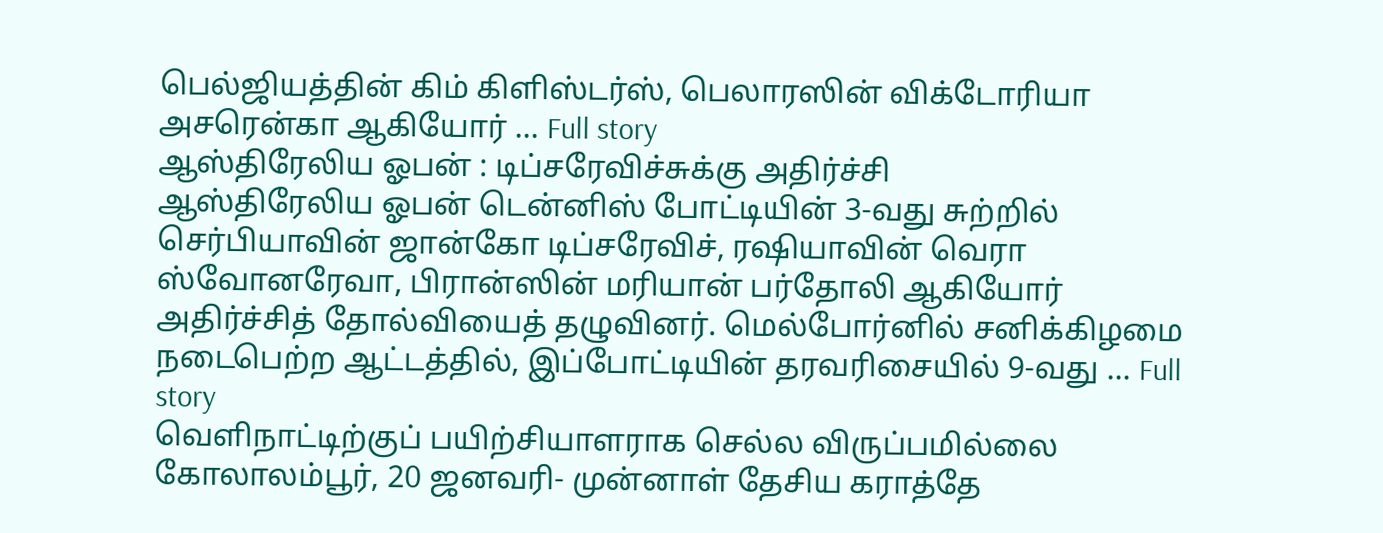பெல்ஜியத்தின் கிம் கிளிஸ்டர்ஸ், பெலாரஸின் விக்டோரியா அசரென்கா ஆகியோர் ... Full story
ஆஸ்திரேலிய ஓபன் : டிப்சரேவிச்சுக்கு அதிர்ச்சி
ஆஸ்திரேலிய ஓபன் டென்னிஸ் போட்டியின் 3-வது சுற்றில் செர்பியாவின் ஜான்கோ டிப்சரேவிச், ரஷியாவின் வெரா ஸ்வோனரேவா, பிரான்ஸின் மரியான் பர்தோலி ஆகியோர் அதிர்ச்சித் தோல்வியைத் தழுவினர். மெல்போர்னில் சனிக்கிழமை நடைபெற்ற ஆட்டத்தில், இப்போட்டியின் தரவரிசையில் 9-வது ... Full story
வெளிநாட்டிற்குப் பயிற்சியாளராக செல்ல விருப்பமில்லை
கோலாலம்பூர், 20 ஜனவரி- முன்னாள் தேசிய கராத்தே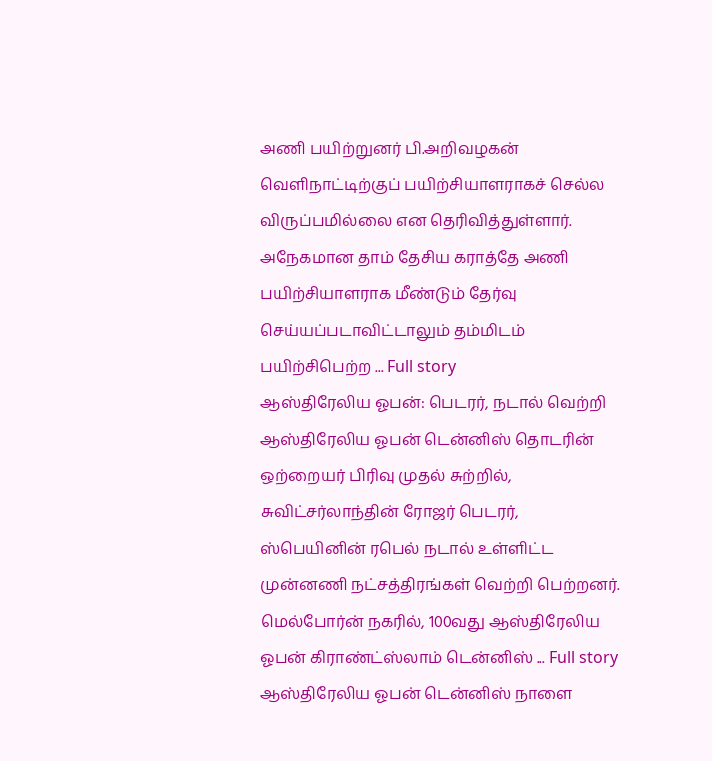அணி பயிற்றுனர் பி.அறிவழகன் வெளிநாட்டிற்குப் பயிற்சியாளராகச் செல்ல விருப்பமில்லை என தெரிவித்துள்ளார். அநேகமான தாம் தேசிய கராத்தே அணி பயிற்சியாளராக மீண்டும் தேர்வு செய்யப்படாவிட்டாலும் தம்மிடம் பயிற்சிபெற்ற ... Full story
ஆஸ்திரேலிய ஓபன்: பெடரர், நடால் வெற்றி
ஆஸ்திரேலிய ஓபன் டென்னிஸ் தொடரின் ஒற்றையர் பிரிவு முதல் சுற்றில், சுவிட்சர்லாந்தின் ரோஜர் பெடரர், ஸ்பெயினின் ரபெல் நடால் உள்ளிட்ட முன்னணி நட்சத்திரங்கள் வெற்றி பெற்றனர். மெல்போர்ன் நகரில், 100வது ஆஸ்திரேலிய ஓபன் கிராண்ட்ஸ்லாம் டென்னிஸ் ... Full story
ஆஸ்திரேலிய ஓபன் டென்னிஸ் நாளை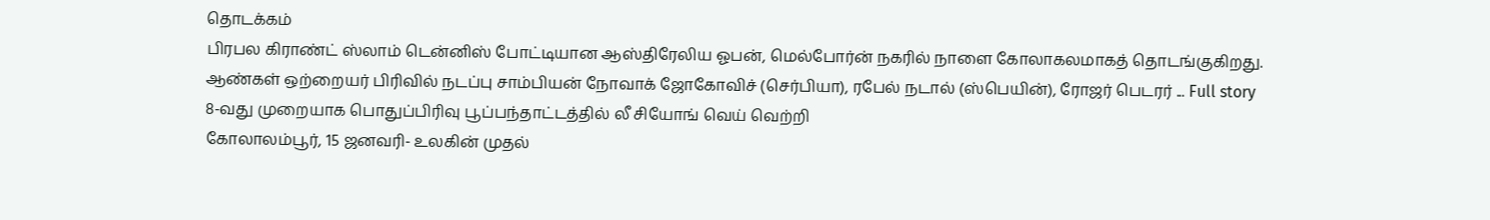தொடக்கம்
பிரபல கிராண்ட் ஸ்லாம் டென்னிஸ் போட்டியான ஆஸ்திரேலிய ஓபன், மெல்போர்ன் நகரில் நாளை கோலாகலமாகத் தொடங்குகிறது. ஆண்கள் ஒற்றையர் பிரிவில் நடப்பு சாம்பியன் நோவாக் ஜோகோவிச் (செர்பியா), ரபேல் நடால் (ஸ்பெயின்), ரோஜர் பெடரர் ... Full story
8-வது முறையாக பொதுப்பிரிவு பூப்பந்தாட்டத்தில் லீ சியோங் வெய் வெற்றி
கோலாலம்பூர், 15 ஜனவரி- உலகின் முதல்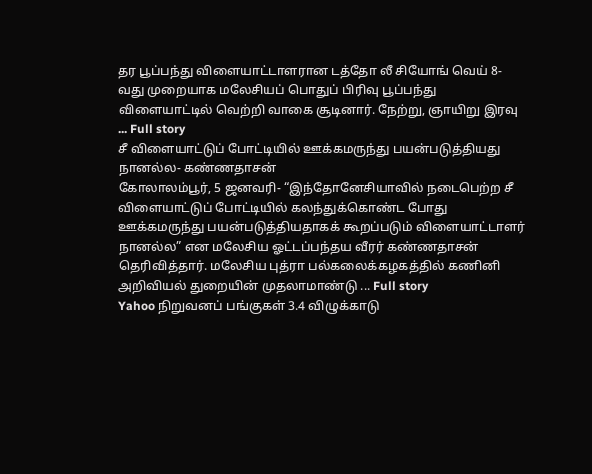தர பூப்பந்து விளையாட்டாளரான டத்தோ லீ சியோங் வெய் 8-வது முறையாக மலேசியப் பொதுப் பிரிவு பூப்பந்து விளையாட்டில் வெற்றி வாகை சூடினார். நேற்று, ஞாயிறு இரவு ... Full story
சீ விளையாட்டுப் போட்டியில் ஊக்கமருந்து பயன்படுத்தியது நானல்ல- கண்ணதாசன்
கோலாலம்பூர், 5 ஜனவரி- “இந்தோனேசியாவில் நடைபெற்ற சீ விளையாட்டுப் போட்டியில் கலந்துக்கொண்ட போது ஊக்கமருந்து பயன்படுத்தியதாகக் கூறப்படும் விளையாட்டாளர் நானல்ல” என மலேசிய ஓட்டப்பந்தய வீரர் கண்ணதாசன் தெரிவித்தார். மலேசிய புத்ரா பல்கலைக்கழகத்தில் கணினி அறிவியல் துறையின் முதலாமாண்டு ... Full story
Yahoo நிறுவனப் பங்குகள் 3.4 விழுக்காடு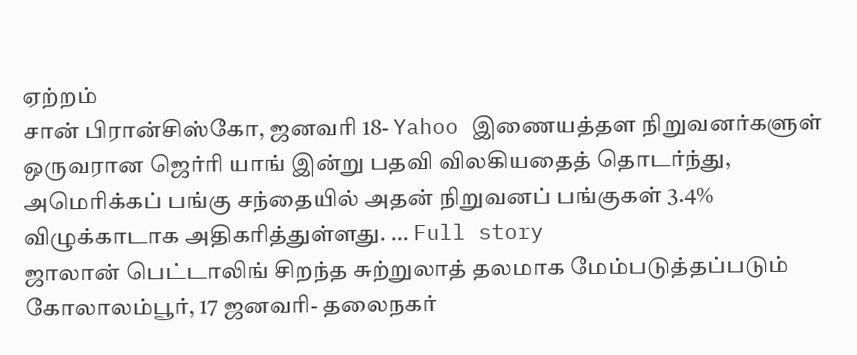ஏற்றம்
சான் பிரான்சிஸ்கோ, ஜனவரி 18- Yahoo இணையத்தள நிறுவனர்களுள் ஒருவரான ஜெர்ரி யாங் இன்று பதவி விலகியதைத் தொடர்ந்து, அமெரிக்கப் பங்கு சந்தையில் அதன் நிறுவனப் பங்குகள் 3.4% விழுக்காடாக அதிகரித்துள்ளது. ... Full story
ஜாலான் பெட்டாலிங் சிறந்த சுற்றுலாத் தலமாக மேம்படுத்தப்படும்
கோலாலம்பூர், 17 ஜனவரி- தலைநகர்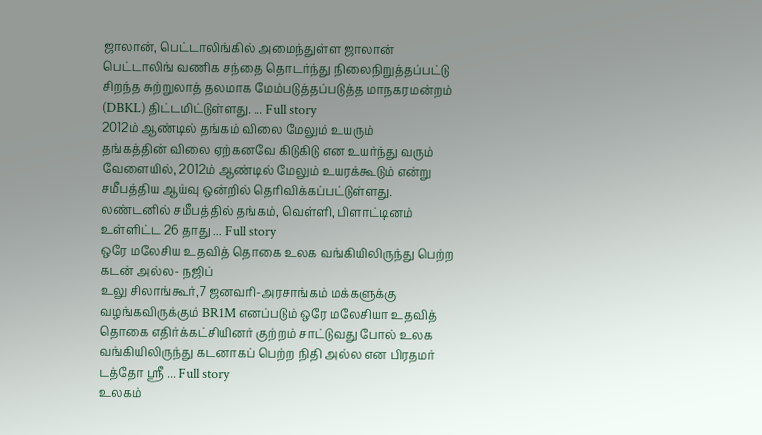ஜாலான், பெட்டாலிங்கில் அமைந்துள்ள ஜாலான் பெட்டாலிங் வணிக சந்தை தொடர்ந்து நிலைநிறுத்தப்பட்டு சிறந்த சுற்றுலாத் தலமாக மேம்படுத்தப்படுத்த மாநகரமன்றம் (DBKL) திட்டமிட்டுள்ளது. ... Full story
2012ம் ஆண்டில் தங்கம் விலை மேலும் உயரும்
தங்கத்தின் விலை ஏற்கனவே கிடுகிடு என உயர்ந்து வரும் வேளையில், 2012ம் ஆண்டில் மேலும் உயரக்கூடும் என்று சமீபத்திய ஆய்வு ஒன்றில் தெரிவிக்கப்பட்டுள்ளது. லண்டனில் சமீபத்தில் தங்கம், வெள்ளி, பிளாட்டினம் உள்ளிட்ட 26 தாது ... Full story
ஒரே மலேசிய உதவித் தொகை உலக வங்கியிலிருந்து பெற்ற கடன் அல்ல- நஜிப்
உலு சிலாங்கூர்,7 ஜனவரி-அரசாங்கம் மக்களுக்கு வழங்கவிருக்கும் BR1M எனப்படும் ஒரே மலேசியா உதவித் தொகை எதிர்க்கட்சியினர் குற்றம் சாட்டுவது போல் உலக வங்கியிலிருந்து கடனாகப் பெற்ற நிதி அல்ல என பிரதமர் டத்தோ ஸ்ரீ ... Full story
உலகம்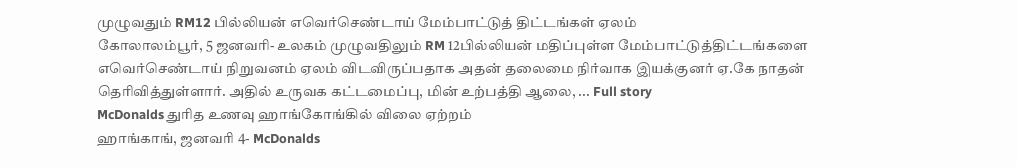முழுவதும் RM12 பில்லியன் எவெர்செண்டாய் மேம்பாட்டுத் திட்டங்கள் ஏலம்
கோலாலம்பூர், 5 ஜனவரி- உலகம் முழுவதிலும் RM 12பில்லியன் மதிப்புள்ள மேம்பாட்டுத்திட்டங்களை எவெர்செண்டாய் நிறுவனம் ஏலம் விடவிருப்பதாக அதன் தலைமை நிர்வாக இயக்குனர் ஏ.கே நாதன் தெரிவித்துள்ளார். அதில் உருவக கட்டமைப்பு, மின் உற்பத்தி ஆலை, ... Full story
McDonalds துரித உணவு ஹாங்கோங்கில் விலை ஏற்றம்
ஹாங்காங், ஜனவரி 4- McDonalds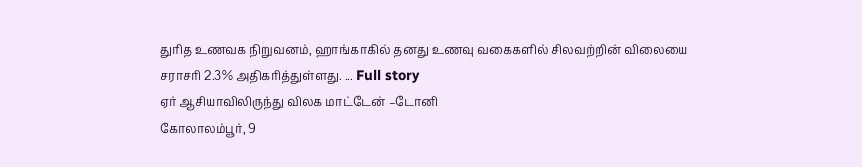துரித உணவக நிறுவனம், ஹாங்காகில் தனது உணவு வகைகளில் சிலவற்றின் விலையை சராசரி 2.3% அதிகரித்துள்ளது. ... Full story
ஏர் ஆசியாவிலிருந்து விலக மாட்டேன் –டோனி
கோலாலம்பூர், 9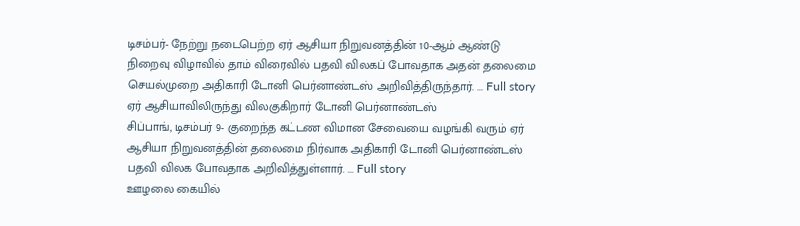டிசம்பர்- நேற்று நடைபெற்ற ஏர் ஆசியா நிறுவனத்தின் 10-ஆம் ஆண்டு நிறைவு விழாவில் தாம் விரைவில் பதவி விலகப் போவதாக அதன் தலைமை செயல்முறை அதிகாரி டோனி பெர்னாண்டஸ் அறிவித்திருந்தார். ... Full story
ஏர் ஆசியாவிலிருந்து விலகுகிறார் டோனி பெர்னாண்டஸ்
சிப்பாங், டிசம்பர் 9- குறைந்த கட்டண விமான சேவையை வழங்கி வரும் ஏர் ஆசியா நிறுவனத்தின் தலைமை நிர்வாக அதிகாரி டோனி பெர்னாண்டஸ் பதவி விலக போவதாக அறிவித்துள்ளார். ... Full story
ஊழலை கையில்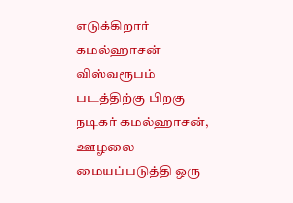எடுக்கிறார் கமல்ஹாசன்
விஸ்வரூபம் படத்திற்கு பிறகு நடிகர் கமல்ஹாசன், ஊழலை மையப்படுத்தி ஒரு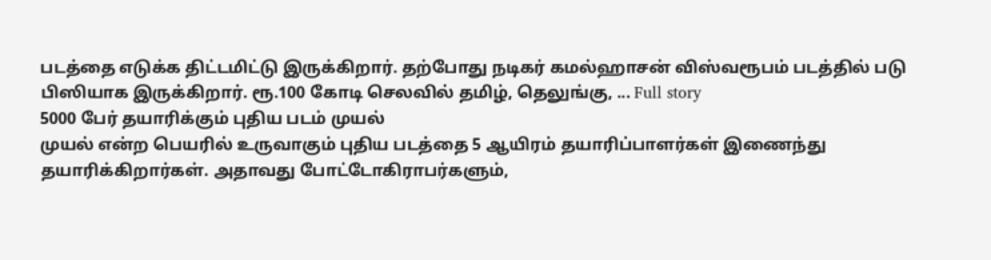படத்தை எடுக்க திட்டமிட்டு இருக்கிறார். தற்போது நடிகர் கமல்ஹாசன் விஸ்வரூபம் படத்தில் படு பிஸியாக இருக்கிறார். ரூ.100 கோடி செலவில் தமிழ், தெலுங்கு, ... Full story
5000 பேர் தயாரிக்கும் புதிய படம் முயல்
முயல் என்ற பெயரில் உருவாகும் புதிய படத்தை 5 ஆயிரம் தயாரிப்பாளர்கள் இணைந்து தயாரிக்கிறார்கள். அதாவது போட்டோகிராபர்களும்,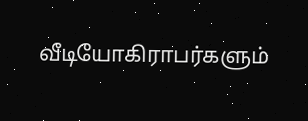வீடியோகிராபர்களும்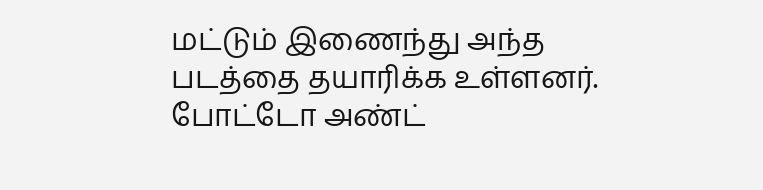மட்டும் இணைந்து அந்த படத்தை தயாரிக்க உள்ளனர். போட்டோ அண்ட்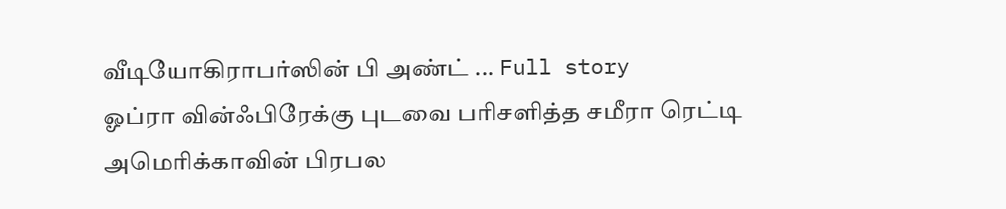வீடியோகிராபர்ஸின் பி அண்ட் ... Full story
ஓப்ரா வின்ஃபிரேக்கு புடவை பரிசளித்த சமீரா ரெட்டி
அமெரிக்காவின் பிரபல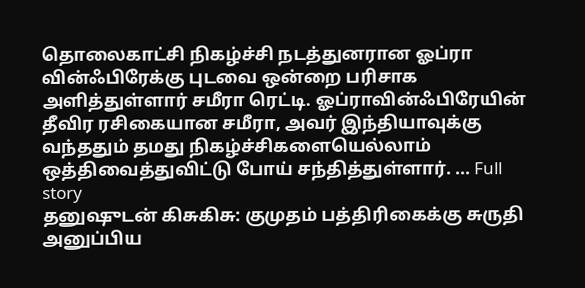தொலைகாட்சி நிகழ்ச்சி நடத்துனரான ஓப்ரா வின்ஃபிரேக்கு புடவை ஒன்றை பரிசாக அளித்துள்ளார் சமீரா ரெட்டி. ஓப்ராவின்ஃபிரேயின் தீவிர ரசிகையான சமீரா, அவர் இந்தியாவுக்கு வந்ததும் தமது நிகழ்ச்சிகளையெல்லாம் ஒத்திவைத்துவிட்டு போய் சந்தித்துள்ளார். ... Full story
தனுஷுடன் கிசுகிசு: குமுதம் பத்திரிகைக்கு சுருதி அனுப்பிய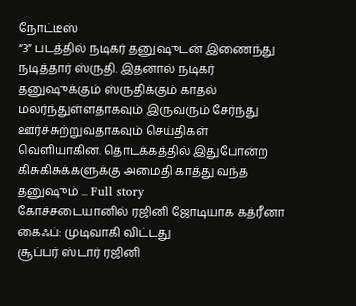நோட்டீஸ்
“3” படத்தில் நடிகர் தனுஷுடன் இணைந்து நடித்தார் ஸ்ருதி. இதனால் நடிகர் தனுஷுக்கும் ஸ்ருதிக்கும் காதல் மலர்ந்துள்ளதாகவும் இருவரும் சேர்ந்து ஊர்ச்சுற்றுவதாகவும் செய்திகள் வெளியாகின. தொடக்கத்தில் இதுபோன்ற கிசுகிசுக்களுக்கு அமைதி காத்து வந்த தனுஷும் ... Full story
கோச்சடையானில் ரஜினி ஜோடியாக கத்ரீனா கைஃப்: முடிவாகி விட்டது
சூப்பர் ஸ்டார் ரஜினி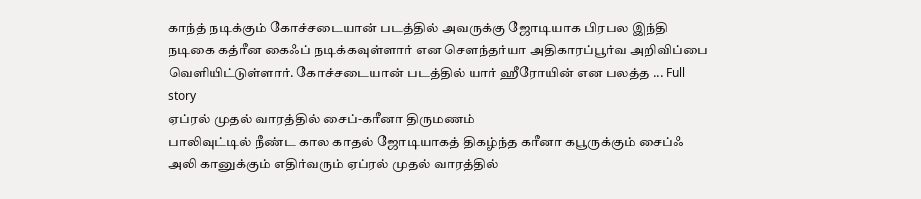காந்த் நடிக்கும் கோச்சடையான் படத்தில் அவருக்கு ஜோடியாக பிரபல இந்தி நடிகை கத்ரீன கைஃப் நடிக்கவுள்ளார் என செளந்தர்யா அதிகாரப்பூர்வ அறிவிப்பை வெளியிட்டுள்ளார். கோச்சடையான் படத்தில் யார் ஹீரோயின் என பலத்த ... Full story
ஏப்ரல் முதல் வாரத்தில் சைப்-கரீனா திருமணம்
பாலிவுட்டில் நீண்ட கால காதல் ஜோடியாகத் திகழ்ந்த கரீனா கபூருக்கும் சைப்ஃ அலி கானுக்கும் எதிர்வரும் ஏப்ரல் முதல் வாரத்தில்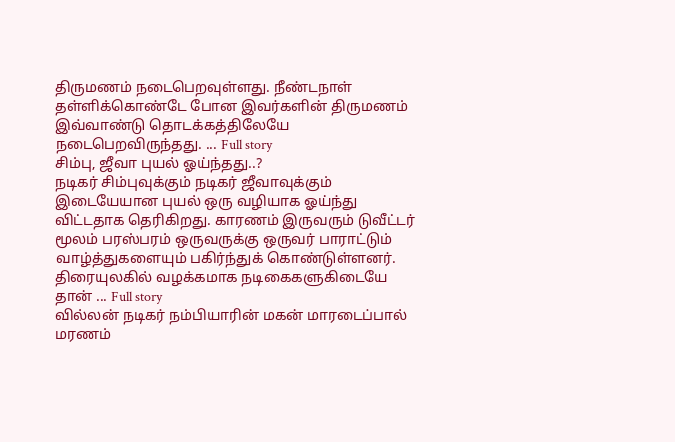திருமணம் நடைபெறவுள்ளது. நீண்டநாள் தள்ளிக்கொண்டே போன இவர்களின் திருமணம் இவ்வாண்டு தொடக்கத்திலேயே நடைபெறவிருந்தது. ... Full story
சிம்பு, ஜீவா புயல் ஓய்ந்தது..?
நடிகர் சிம்புவுக்கும் நடிகர் ஜீவாவுக்கும் இடையேயான புயல் ஒரு வழியாக ஓய்ந்து விட்டதாக தெரிகிறது. காரணம் இருவரும் டுவீட்டர் மூலம் பரஸ்பரம் ஒருவருக்கு ஒருவர் பாராட்டும் வாழ்த்துகளையும் பகிர்ந்துக் கொண்டுள்ளனர். திரையுலகில் வழக்கமாக நடிகைகளுகிடையே தான் ... Full story
வில்லன் நடிகர் நம்பியாரின் மகன் மாரடைப்பால் மரணம்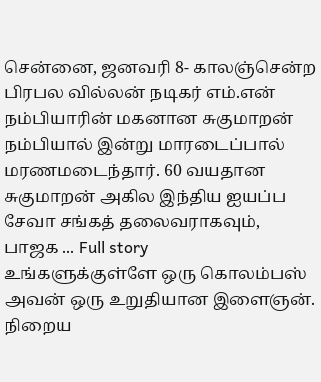சென்னை, ஜனவரி 8- காலஞ்சென்ற பிரபல வில்லன் நடிகர் எம்.என் நம்பியாரின் மகனான சுகுமாறன் நம்பியால் இன்று மாரடைப்பால் மரணமடைந்தார். 60 வயதான சுகுமாறன் அகில இந்திய ஐயப்ப சேவா சங்கத் தலைவராகவும், பாஜக ... Full story
உங்களுக்குள்ளே ஒரு கொலம்பஸ்
அவன் ஒரு உறுதியான இளைஞன். நிறைய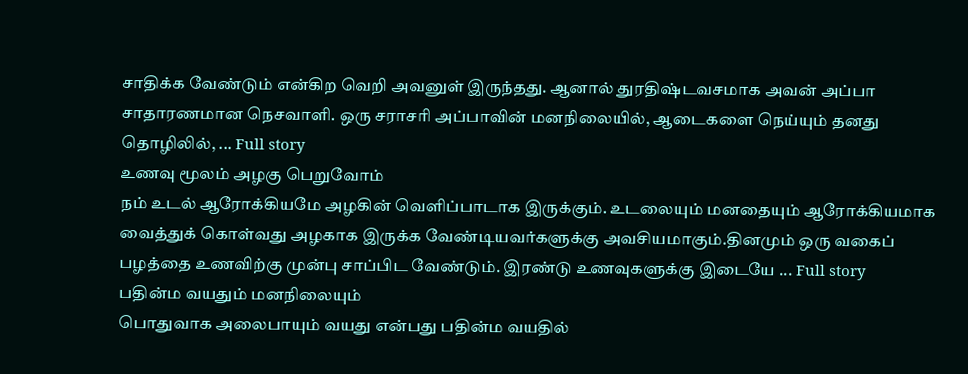சாதிக்க வேண்டும் என்கிற வெறி அவனுள் இருந்தது. ஆனால் துரதிஷ்டவசமாக அவன் அப்பா சாதாரணமான நெசவாளி. ஒரு சராசரி அப்பாவின் மனநிலையில், ஆடைகளை நெய்யும் தனது தொழிலில், ... Full story
உணவு மூலம் அழகு பெறுவோம்
நம் உடல் ஆரோக்கியமே அழகின் வெளிப்பாடாக இருக்கும். உடலையும் மனதையும் ஆரோக்கியமாக வைத்துக் கொள்வது அழகாக இருக்க வேண்டியவர்களுக்கு அவசியமாகும்.தினமும் ஒரு வகைப் பழத்தை உணவிற்கு முன்பு சாப்பிட வேண்டும். இரண்டு உணவுகளுக்கு இடையே ... Full story
பதின்ம வயதும் மனநிலையும்
பொதுவாக அலைபாயும் வயது என்பது பதின்ம வயதில்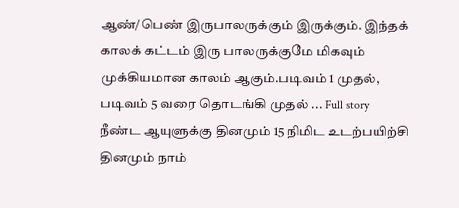ஆண்/பெண் இருபாலருக்கும் இருக்கும். இந்தக் காலக் கட்டம் இரு பாலருக்குமே மிகவும் முக்கியமான காலம் ஆகும்.படிவம் 1 முதல், படிவம் 5 வரை தொடங்கி முதல் ... Full story
நீண்ட ஆயுளுக்கு தினமும் 15 நிமிட உடற்பயிற்சி
தினமும் நாம்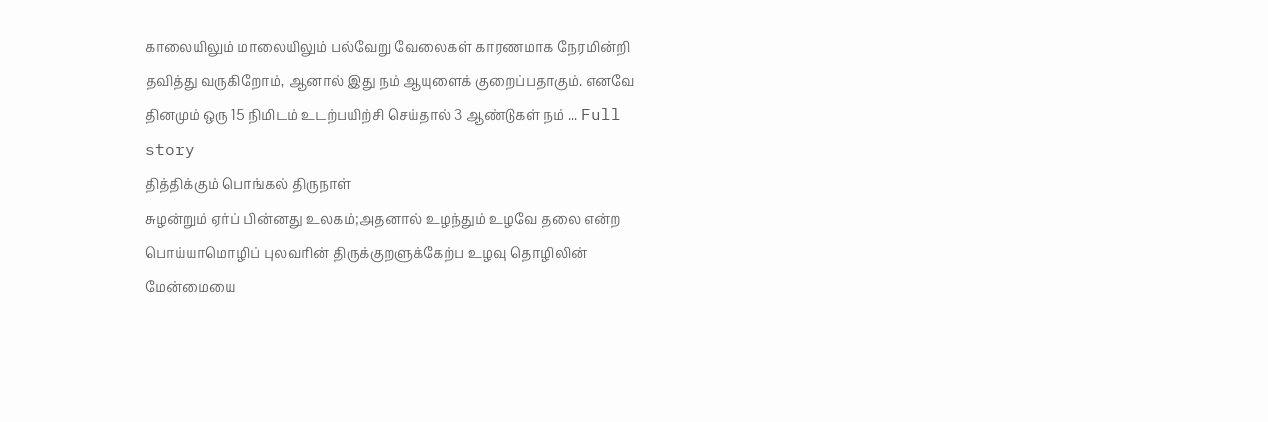காலையிலும் மாலையிலும் பல்வேறு வேலைகள் காரணமாக நேரமின்றி தவித்து வருகிறோம், ஆனால் இது நம் ஆயுளைக் குறைப்பதாகும். எனவே தினமும் ஒரு 15 நிமிடம் உடற்பயிற்சி செய்தால் 3 ஆண்டுகள் நம் ... Full story
தித்திக்கும் பொங்கல் திருநாள்
சுழன்றும் ஏர்ப் பின்னது உலகம்;அதனால் உழந்தும் உழவே தலை என்ற பொய்யாமொழிப் புலவரின் திருக்குறளுக்கேற்ப உழவு தொழிலின் மேன்மையை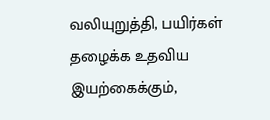வலியுறுத்தி, பயிர்கள் தழைக்க உதவிய இயற்கைக்கும்,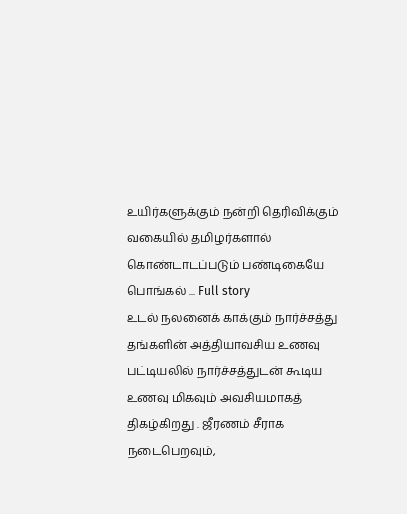உயிர்களுக்கும் நன்றி தெரிவிக்கும் வகையில் தமிழர்களால் கொண்டாடப்படும் பண்டிகையே பொங்கல் ... Full story
உடல் நலனைக் காக்கும் நார்ச்சத்து
தங்களின் அத்தியாவசிய உணவு பட்டியலில் நார்ச்சத்துடன் கூடிய உணவு மிகவும் அவசியமாகத் திகழ்கிறது . ஜீரணம் சீராக நடைபெறவும்,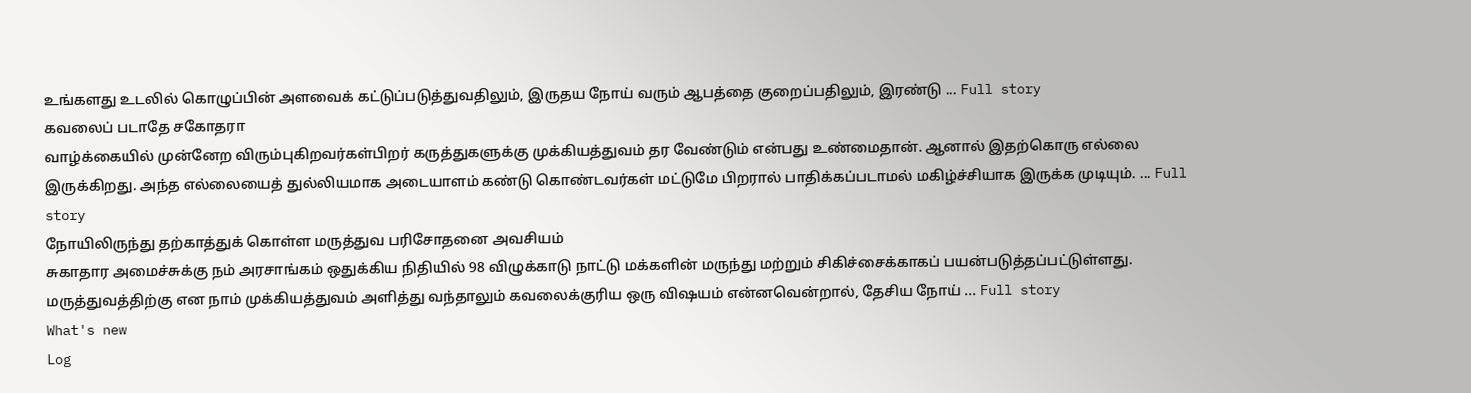உங்களது உடலில் கொழுப்பின் அளவைக் கட்டுப்படுத்துவதிலும், இருதய நோய் வரும் ஆபத்தை குறைப்பதிலும், இரண்டு ... Full story
கவலைப் படாதே சகோதரா
வாழ்க்கையில் முன்னேற விரும்புகிறவர்கள்பிறர் கருத்துகளுக்கு முக்கியத்துவம் தர வேண்டும் என்பது உண்மைதான். ஆனால் இதற்கொரு எல்லை இருக்கிறது. அந்த எல்லையைத் துல்லியமாக அடையாளம் கண்டு கொண்டவர்கள் மட்டுமே பிறரால் பாதிக்கப்படாமல் மகிழ்ச்சியாக இருக்க முடியும். ... Full story
நோயிலிருந்து தற்காத்துக் கொள்ள மருத்துவ பரிசோதனை அவசியம்
சுகாதார அமைச்சுக்கு நம் அரசாங்கம் ஒதுக்கிய நிதியில் 98 விழுக்காடு நாட்டு மக்களின் மருந்து மற்றும் சிகிச்சைக்காகப் பயன்படுத்தப்பட்டுள்ளது. மருத்துவத்திற்கு என நாம் முக்கியத்துவம் அளித்து வந்தாலும் கவலைக்குரிய ஒரு விஷயம் என்னவென்றால், தேசிய நோய் ... Full story
What's new
Log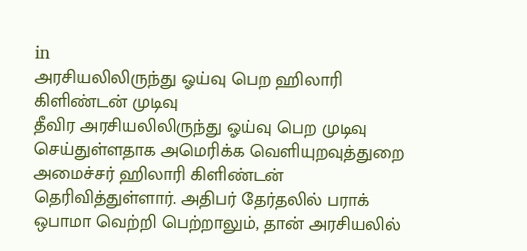in
அரசியலிலிருந்து ஓய்வு பெற ஹிலாரி கிளிண்டன் முடிவு
தீவிர அரசியலிலிருந்து ஓய்வு பெற முடிவு செய்துள்ளதாக அமெரிக்க வெளியுறவுத்துறை அமைச்சர் ஹிலாரி கிளிண்டன் தெரிவித்துள்ளார். அதிபர் தேர்தலில் பராக் ஒபாமா வெற்றி பெற்றாலும், தான் அரசியலில்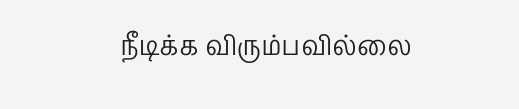நீடிக்க விரும்பவில்லை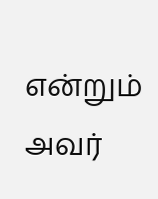என்றும் அவர்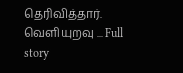தெரிவித்தார். வெளியுறவு ... Full story